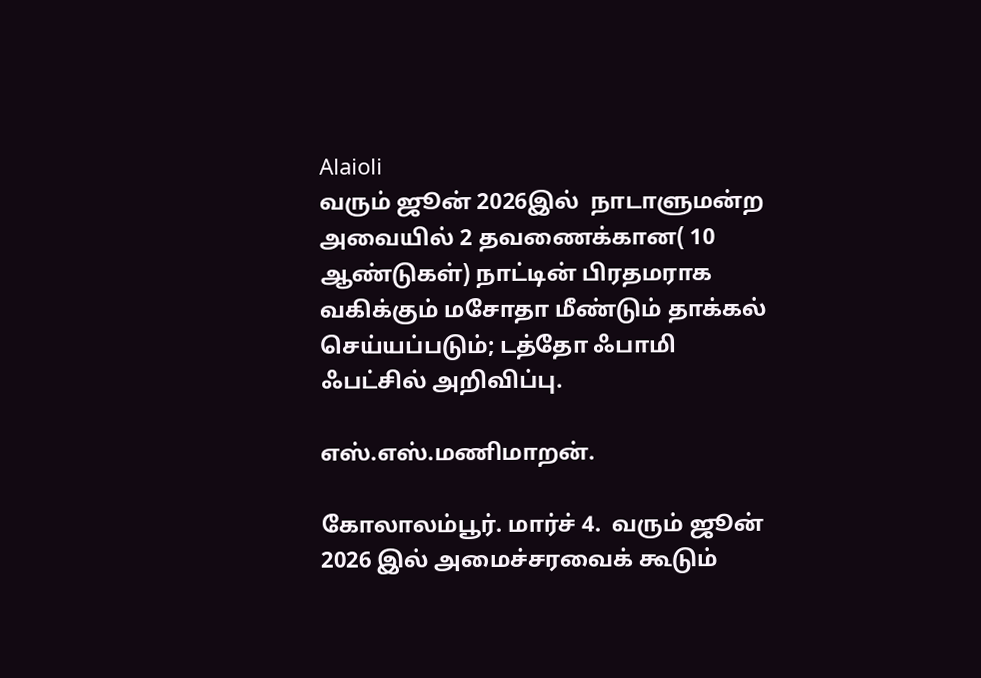Alaioli
வரும் ஜூன் 2026இல்  நாடாளுமன்ற அவையில் 2 தவணைக்கான( 10 ஆண்டுகள்) நாட்டின் பிரதமராக வகிக்கும் மசோதா மீண்டும் தாக்கல் செய்யப்படும்; டத்தோ ஃபாமி ஃபட்சில் அறிவிப்பு.

எஸ்.எஸ்.மணிமாறன்.

கோலாலம்பூர். மார்ச் 4.  வரும் ஜூன் 2026 இல் அமைச்சரவைக் கூடும்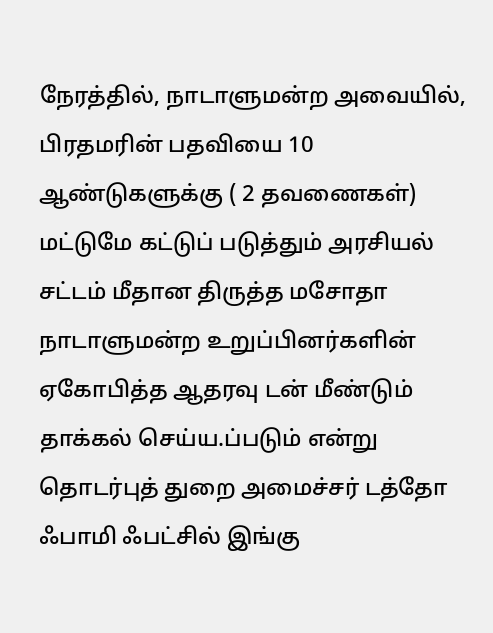நேரத்தில், நாடாளுமன்ற அவையில், பிரதமரின் பதவியை 10 ஆண்டுகளுக்கு ( 2 தவணைகள்) மட்டுமே கட்டுப் படுத்தும் அரசியல் சட்டம் மீதான திருத்த மசோதா நாடாளுமன்ற உறுப்பினர்களின் ஏகோபித்த ஆதரவு டன் மீண்டும் தாக்கல் செய்ய.ப்படும் என்று தொடர்புத் துறை அமைச்சர் டத்தோ ஃபாமி ஃபட்சில் இங்கு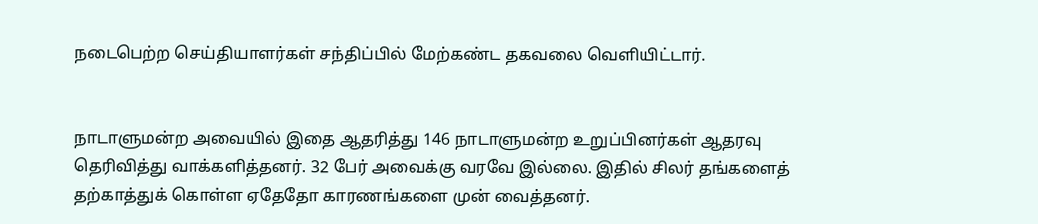நடைபெற்ற செய்தியாளர்கள் சந்திப்பில் மேற்கண்ட தகவலை வெளியிட்டார்.


நாடாளுமன்ற அவையில் இதை ஆதரித்து 146 நாடாளுமன்ற உறுப்பினர்கள் ஆதரவு தெரிவித்து வாக்களித்தனர். 32 பேர் அவைக்கு வரவே இல்லை. இதில் சிலர் தங்களைத் தற்காத்துக் கொள்ள ஏதேதோ காரணங்களை முன் வைத்தனர்.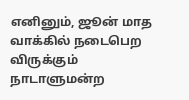எனினும், ஜூன் மாத வாக்கில் நடைபெற விருக்கும் நாடாளுமன்ற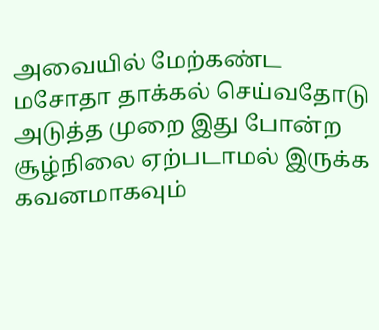அவையில் மேற்கண்ட மசோதா தாக்கல் செய்வதோடு அடுத்த முறை இது போன்ற சூழ்நிலை ஏற்படாமல் இருக்க கவனமாகவும்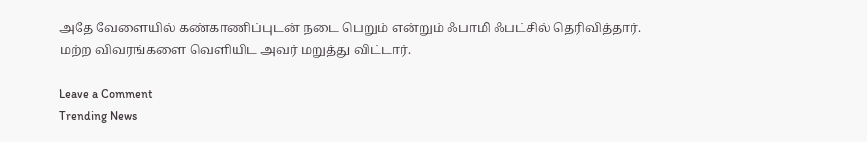அதே வேளையில் கண்காணிப்புடன் நடை பெறும் என்றும் ஃபாமி ஃபட்சில் தெரிவித்தார். மற்ற விவரங்களை வெளியிட அவர் மறுத்து விட்டார்.

Leave a Comment
Trending News